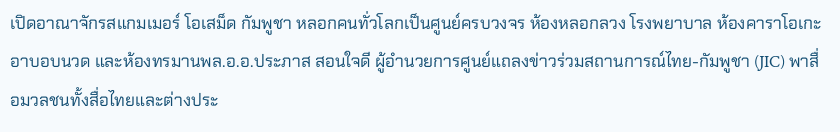เปิดอาณาจักรสแกมเมอร์ โอเสม็ด กัมพูชา หลอกคนทั่วโลกเป็นศูนย์ครบวงจร ห้องหลอกลวง โรงพยาบาล ห้องคาราโอเกะ อาบอบนวด และห้องทรมานพล.อ.อ.ประภาส สอนใจดี ผู้อำนวยการศูนย์แถลงข่าวร่วมสถานการณ์ไทย-กัมพูชา (JIC) พาสื่อมวลชนทั้งสื่อไทยและต่างประ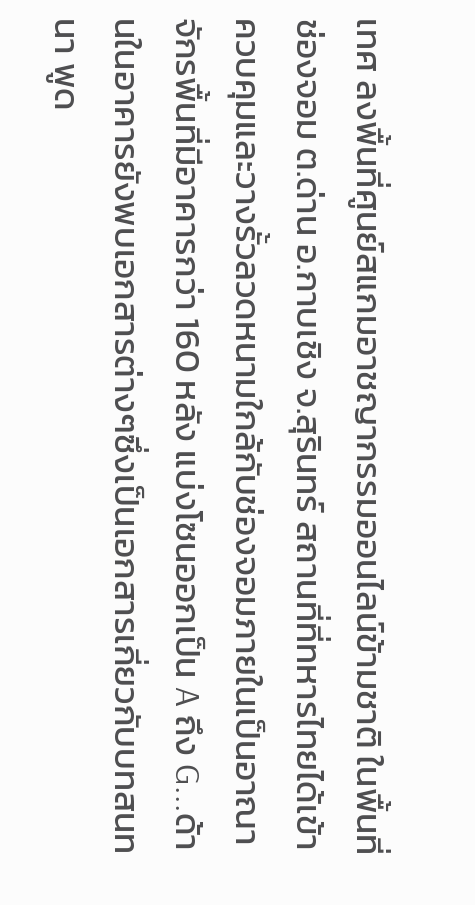เทศ ลงพื้นที่ศูนย์สแกมอาชญากรรมออนไลน์ข้ามชาติ ในพื้นที่ช่องจอม ต.ด่าน อ.กาบเชิง จ.สุรินทร์ สถานที่ที่ทหารไทยได้เข้าควบคุมและวางรั้วลวดหนามใกล้กับช่องจอมภายในเป็นอาณาจักรพื้นที่มีอาคารกว่า 160 หลัง แบ่งโซนออกเป็น A ถึง G...ด้านในอาคารยังพบเอกสารต่างๆซึ่งเป็นเอกสารเกี่ยวกับบทสนทนา พูด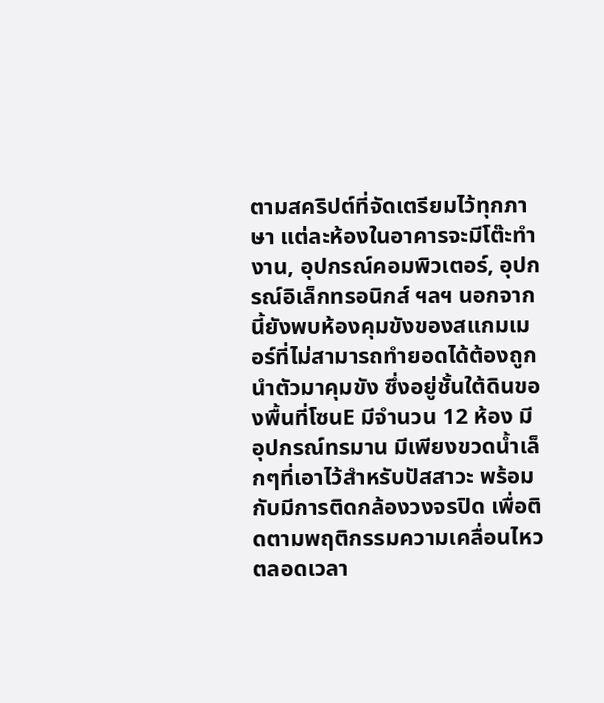ตามสคริปต์ที่จัดเตรียมไว้ทุกภาษา แต่ละห้องในอาคารจะมีโต๊ะทำงาน, อุปกรณ์คอมพิวเตอร์, อุปกรณ์อิเล็กทรอนิกส์ ฯลฯ นอกจากนี้ยังพบห้องคุมขังของสแกมเมอร์ที่ไม่สามารถทำยอดได้ต้องถูกนำตัวมาคุมขัง ซึ่งอยู่ชั้นใต้ดินของพื้นที่โซนE มีจำนวน 12 ห้อง มีอุปกรณ์ทรมาน มีเพียงขวดน้ำเล็กๆที่เอาไว้สำหรับปัสสาวะ พร้อมกับมีการติดกล้องวงจรปิด เพื่อติดตามพฤติกรรมความเคลื่อนไหวตลอดเวลา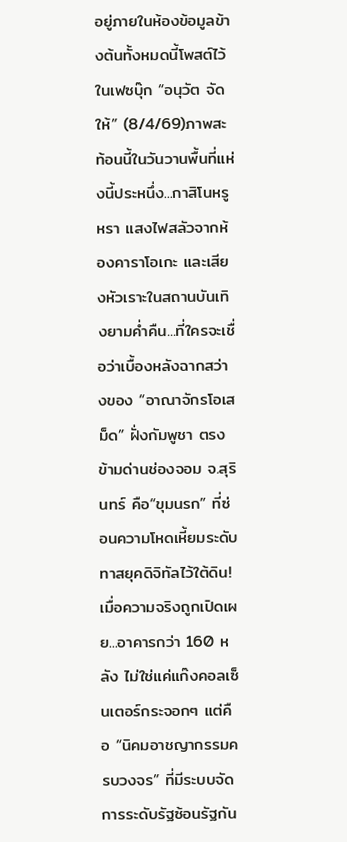อยู่ภายในห้องข้อมูลข้างต้นทั้งหมดนี้โพสต์ไว้ในเฟซบุ๊ก “อนุวัต จัดให้” (8/4/69)ภาพสะท้อนนี้ในวันวานพื้นที่แห่งนี้ประหนึ่ง...กาสิโนหรูหรา แสงไฟสลัวจากห้องคาราโอเกะ และเสียงหัวเราะในสถานบันเทิงยามค่ำคืน...ที่ใครจะเชื่อว่าเบื้องหลังฉากสว่างของ “อาณาจักรโอเสม็ด” ฝั่งกัมพูชา ตรงข้ามด่านช่องจอม จ.สุรินทร์ คือ“ขุมนรก” ที่ซ่อนความโหดเหี้ยมระดับทาสยุคดิจิทัลไว้ใต้ดิน!เมื่อความจริงถูกเปิดเผย...อาคารกว่า 160 หลัง ไม่ใช่แค่แก๊งคอลเซ็นเตอร์กระจอกๆ แต่คือ “นิคมอาชญากรรมครบวงจร” ที่มีระบบจัดการระดับรัฐซ้อนรัฐกัน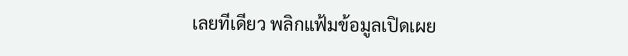เลยทีเดียว พลิกแฟ้มข้อมูลเปิดเผย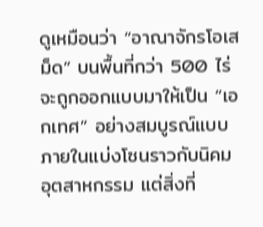ดูเหมือนว่า “อาณาจักรโอเสม็ด” บนพื้นที่กว่า 500 ไร่จะถูกออกแบบมาให้เป็น “เอกเทศ” อย่างสมบูรณ์แบบ ภายในแบ่งโซนราวกับนิคมอุตสาหกรรม แต่สิ่งที่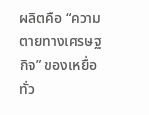ผลิตคือ “ความตายทางเศรษฐกิจ” ของเหยื่อทั่ว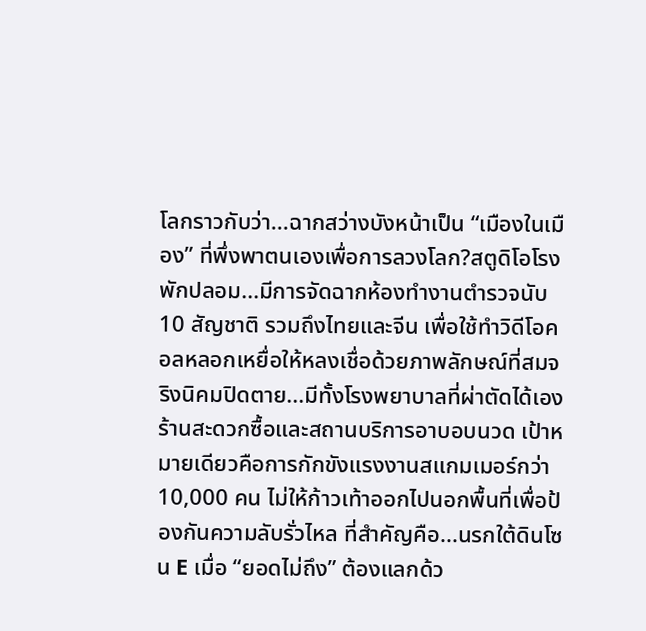โลกราวกับว่า...ฉากสว่างบังหน้าเป็น “เมืองในเมือง” ที่พึ่งพาตนเองเพื่อการลวงโลก?สตูดิโอโรงพักปลอม...มีการจัดฉากห้องทำงานตำรวจนับ 10 สัญชาติ รวมถึงไทยและจีน เพื่อใช้ทำวิดีโอคอลหลอกเหยื่อให้หลงเชื่อด้วยภาพลักษณ์ที่สมจริงนิคมปิดตาย...มีทั้งโรงพยาบาลที่ผ่าตัดได้เอง ร้านสะดวกซื้อและสถานบริการอาบอบนวด เป้าหมายเดียวคือการกักขังแรงงานสแกมเมอร์กว่า 10,000 คน ไม่ให้ก้าวเท้าออกไปนอกพื้นที่เพื่อป้องกันความลับรั่วไหล ที่สำคัญคือ...นรกใต้ดินโซน E เมื่อ “ยอดไม่ถึง” ต้องแลกด้ว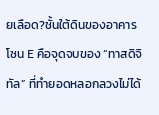ยเลือด?ชั้นใต้ดินของอาคารโซน E คือจุดจบของ “ทาสดิจิทัล” ที่ทำยอดหลอกลวงไม่ได้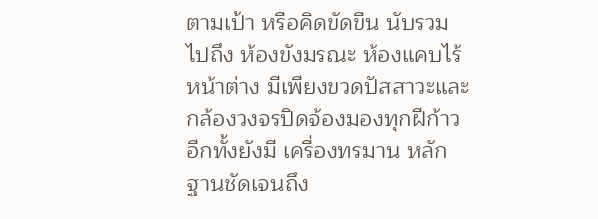ตามเป้า หรือคิดขัดขืน นับรวมไปถึง ห้องขังมรณะ ห้องแคบไร้หน้าต่าง มีเพียงขวดปัสสาวะและกล้องวงจรปิดจ้องมองทุกฝีก้าว อีกทั้งยังมี เครื่องทรมาน หลักฐานชัดเจนถึง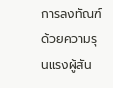การลงทัณฑ์ด้วยความรุนแรงผู้สัน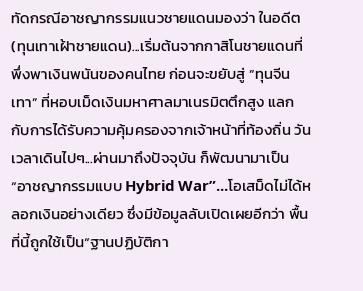ทัดกรณีอาชญากรรมแนวชายแดนมองว่า ในอดีต (ทุนเทาเฝ้าชายแดน)...เริ่มต้นจากกาสิโนชายแดนที่พึ่งพาเงินพนันของคนไทย ก่อนจะขยับสู่ “ทุนจีนเทา” ที่หอบเม็ดเงินมหาศาลมาเนรมิตตึกสูง แลกกับการได้รับความคุ้มครองจากเจ้าหน้าที่ท้องถิ่น วันเวลาเดินไปๆ...ผ่านมาถึงปัจจุบัน ก็พัฒนามาเป็น “อาชญากรรมแบบ Hybrid War”...โอเสม็ดไม่ได้หลอกเงินอย่างเดียว ซึ่งมีข้อมูลลับเปิดเผยอีกว่า พื้นที่นี้ถูกใช้เป็น“ฐานปฏิบัติกา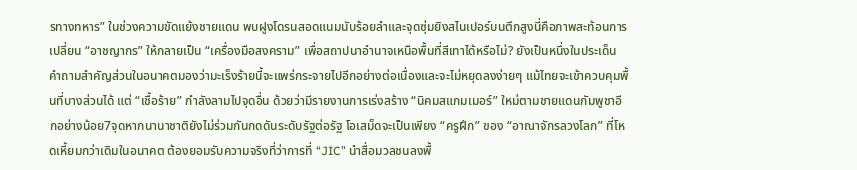รทางทหาร” ในช่วงความขัดแย้งชายแดน พบฝูงโดรนสอดแนมนับร้อยลำและจุดซุ่มยิงสไนเปอร์บนตึกสูงนี่คือภาพสะท้อนการเปลี่ยน “อาชญากร” ให้กลายเป็น “เครื่องมือสงคราม” เพื่อสถาปนาอำนาจเหนือพื้นที่สีเทาได้หรือไม่? ยังเป็นหนึ่งในประเด็นคำถามสำคัญส่วนในอนาคตมองว่ามะเร็งร้ายนี้จะแพร่กระจายไปอีกอย่างต่อเนื่องและจะไม่หยุดลงง่ายๆ แม้ไทยจะเข้าควบคุมพื้นที่บางส่วนได้ แต่ “เชื้อร้าย” กำลังลามไปจุดอื่น ด้วยว่ามีรายงานการเร่งสร้าง “นิคมสแกมเมอร์” ใหม่ตามชายแดนกัมพูชาอีกอย่างน้อย7จุดหากนานาชาติยังไม่ร่วมกันกดดันระดับรัฐต่อรัฐ โอเสม็ดจะเป็นเพียง “ครูฝึก” ของ “อาณาจักรลวงโลก” ที่โหดเหี้ยมกว่าเดิมในอนาคต ต้องยอมรับความจริงที่ว่าการที่ “JIC” นำสื่อมวลชนลงพื้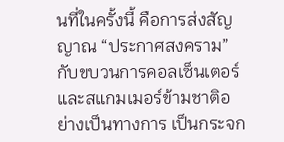นที่ในครั้งนี้ คือการส่งสัญญาณ “ประกาศสงคราม” กับขบวนการคอลเซ็นเตอร์และสแกมเมอร์ข้ามชาติอย่างเป็นทางการ เป็นกระจก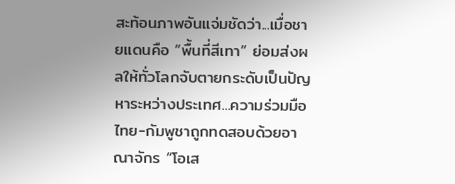สะท้อนภาพอันแจ่มชัดว่า...เมื่อชายแดนคือ “พื้นที่สีเทา” ย่อมส่งผลให้ทั่วโลกจับตายกระดับเป็นปัญหาระหว่างประเทศ...ความร่วมมือไทย-กัมพูชาถูกทดสอบด้วยอาณาจักร “โอเส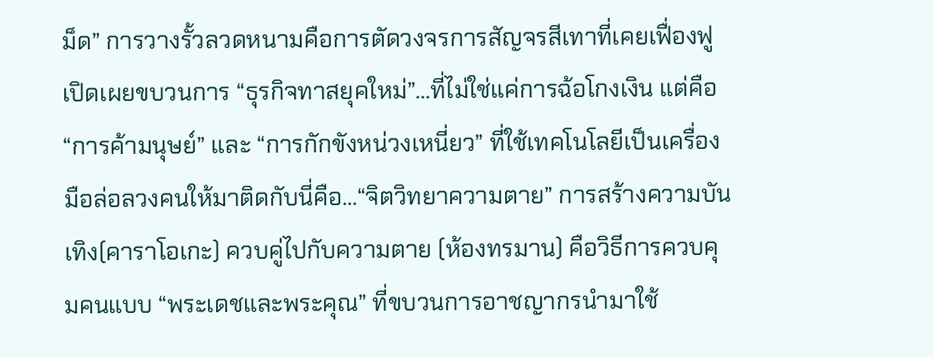ม็ด” การวางรั้วลวดหนามคือการตัดวงจรการสัญจรสีเทาที่เคยเฟื่องฟูเปิดเผยขบวนการ “ธุรกิจทาสยุคใหม่”...ที่ไม่ใช่แค่การฉ้อโกงเงิน แต่คือ “การค้ามนุษย์” และ “การกักขังหน่วงเหนี่ยว” ที่ใช้เทคโนโลยีเป็นเครื่องมือล่อลวงคนให้มาติดกับนี่คือ...“จิตวิทยาความตาย” การสร้างความบันเทิง(คาราโอเกะ) ควบคู่ไปกับความตาย (ห้องทรมาน) คือวิธีการควบคุมคนแบบ “พระเดชและพระคุณ” ที่ขบวนการอาชญากรนำมาใช้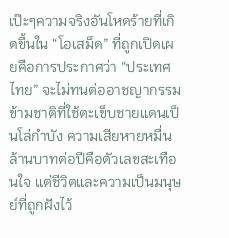เป๊ะๆความจริงอันโหดร้ายที่เกิดขึ้นใน “โอเสม็ด” ที่ถูกเปิดเผยคือการประกาศว่า “ประเทศไทย” จะไม่ทนต่ออาชญากรรมข้ามชาติที่ใช้ตะเข็บชายแดนเป็นโล่กำบัง ความเสียหายหมื่นล้านบาทต่อปีคือตัวเลขสะเทือนใจ แต่ชีวิตและความเป็นมนุษย์ที่ถูกฝังไว้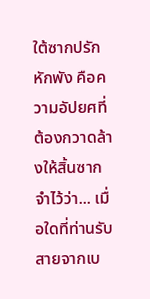ใต้ซากปรักหักพัง คือความอัปยศที่ต้องกวาดล้างให้สิ้นซากจำไว้ว่า... เมื่อใดที่ท่านรับสายจากเบ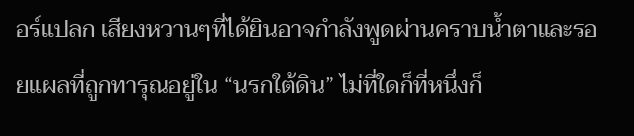อร์แปลก เสียงหวานๆที่ได้ยินอาจกำลังพูดผ่านคราบน้ำตาและรอยแผลที่ถูกทารุณอยู่ใน “นรกใต้ดิน” ไม่ที่ใดก็ที่หนึ่งก็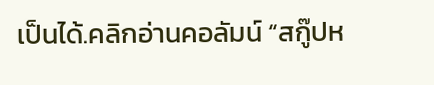เป็นได้.คลิกอ่านคอลัมน์ “สกู๊ปห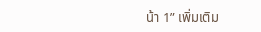น้า 1” เพิ่มเติม